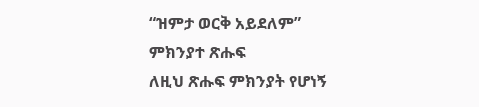“ዝምታ ወርቅ አይደለም”
ምክንያተ ጽሑፍ
ለዚህ ጽሑፍ ምክንያት የሆነኝ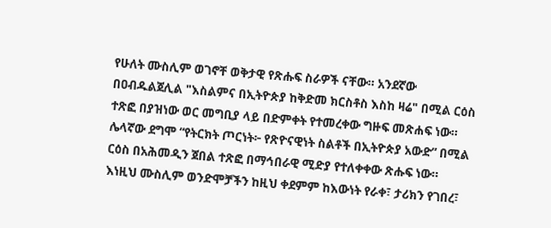የሁለት ሙስሊም ወገኖቸ ወቅታዊ የጽሑፍ ስራዎች ናቸው። አንደኛው በዐብዱልጀሊል "እስልምና በኢትዮጵያ ከቅድመ ክርስቶስ እስከ ዛሬ" በሚል ርዕስ ተጽፎ በያዝነው ወር መግቢያ ላይ በድምቀት የተመረቀው ግዙፍ መጽሐፍ ነው። ሌላኛው ደግሞ “የትርክት ጦርነት፦ የጽዮናዊነት ስልቶች በኢትዮጵያ አውድ” በሚል ርዕስ በአሕመዲን ጀበል ተጽፎ በማኅበራዊ ሚድያ የተለቀቀው ጽሑፍ ነው። እነዚህ ሙስሊም ወንድሞቻችን ከዚህ ቀደምም ከእውነት የራቀ፣ ታሪክን የገበረ፣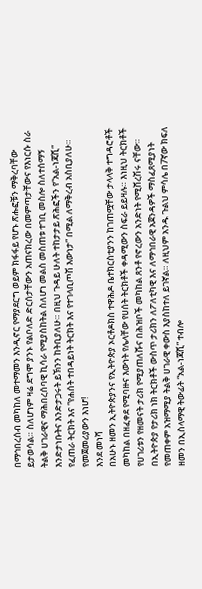በማኅበረሰብ መካከለ መተማመን እንዲኖር የማያደርግ ወይም ክፋፋይ የሆኑ ጽሑፎቹን ማቅረባቸው ይታወሳል። ስለሆነም ዛሬ ደግሞ ያንኑ የልቦለድ ድርሰታቸውን አጠናክረው በመምጣታቸውና የእነርሱ ስራ ትልቅ ሀገራዊና ማሕበረሰባዊ ኪሳራ የሚያስከትል ስለሆነ መልስ መስጠቱ ተገቢ መስሎ ስለተሰማኝ እንድታነቡትና እንድታጋሩት ይኽንን ከትቢያለሁ። በዚህ ጉዳይ ሁለት ተከታታይ ጽሕፎችን የ“አል-ነጃሺ” የፈጠራ ትርክት እና “የሐሰት ተበዳይነት ትርክት እና የተገላቢጦሽ እውነታ” በሚል ለማቅረብ አስቢያለሁ። የመጀመሪያውን እነሆ!
እንደ መነሻ
በአሁኑ ዘመን ኢትዮጵያንና የኢትዮጵያ ኦርቶዶክስ ተዋሕዶ ቤተክርስቲያንን ከገጠሟቸው ታላላቅ ተግዳሮቶች መካከል በዘፈቀደ የሚባዙና እውነት የሌላቸው የሀሰት ትርክቶች ቀዳሚውን ስፍራ ይይዛሉ። እነዚህ ትርክቶች የሀገሪቱን የዘመናት ታሪክ የሚያጠለሹና በሕዝቦች መካከል ጸንቶ የኖረውን አንድነት የሚሸረሽሩ ናቸው። በኢትዮጵያ የታሪክ ነክ ትርክቶች ውስጥ ታሪክን ለፖለቲካዊ እና ለማኅበራዊ አጀንዳዎች ማስፈጸሚያነት የመጠቀም አዝማሚያ ትልቅ ሀገራዊ ቀውስ እያስከተለ ይገኛል። ለዚህም አንዱ ጉልህ ምሳሌ በ7ኛው ክፍለ ዘመን በኢስላማዊ ትውፊት “አል-ነጃሺ” ተብሎ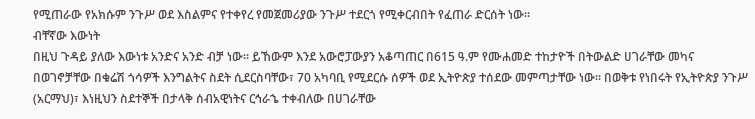የሚጠራው የአክሱም ንጉሥ ወደ እስልምና የተቀየረ የመጀመሪያው ንጉሥ ተደርጎ የሚቀርብበት የፈጠራ ድርሰት ነው።
ብቸኛው እውነት
በዚህ ጉዳይ ያለው እውነቱ አንድና አንድ ብቻ ነው። ይኸውም እንደ አውሮፓውያን አቆጣጠር በ615 ዓ.ም የሙሐመድ ተከታዮች በትውልድ ሀገራቸው መካና በወገኖቻቸው በቁሬሽ ጎሳዎች እንግልትና ስደት ሲደርስባቸው፣ 70 አካባቢ የሚደርሱ ሰዎች ወደ ኢትዮጵያ ተሰደው መምጣታቸው ነው። በወቅቱ የነበሩት የኢትዮጵያ ንጉሥ (አርማህ)፣ እነዚህን ስደተኞች በታላቅ ሰብአዊነትና ርኅራኄ ተቀብለው በሀገራቸው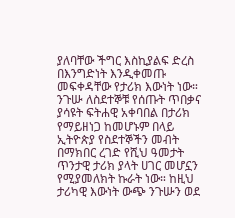ያለባቸው ችግር እስኪያልፍ ድረስ በእንግድነት እንዲቀመጡ መፍቀዳቸው የታሪክ እውነት ነው። ንጉሡ ለስደተኞቹ የሰጡት ጥበቃና ያሳዩት ፍትሐዊ አቀባበል በታሪክ የማይዘነጋ ከመሆኑም በላይ ኢትዮጵያ የስደተኞችን መብት በማክበር ረገድ የሺህ ዓመታት ጥንታዊ ታሪክ ያላት ሀገር መሆኗን የሚያመለክት ኩራት ነው። ከዚህ ታሪካዊ እውነት ውጭ ንጉሡን ወደ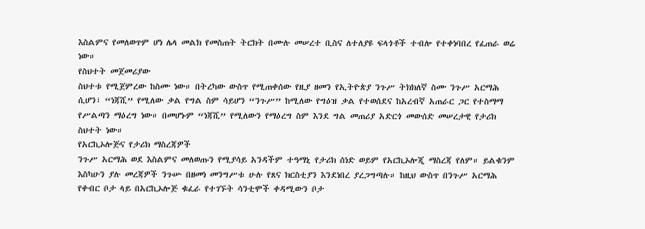እስልምና የመለወጥም ሆነ ሌላ መልክ የመስጠት ትርክት በሙሉ መሠረተ ቢስና ለተለያዩ ፍላጎቶች ተብሎ የተቀነባበረ የፈጠራ ወሬ ነው።
የስህተት መጀመሪያው
ስህተቱ የሚጀምረው ከስሙ ነው። በትረካው ውስጥ የሚጠቀሰው የዚያ ዘመን የኢትዮጵያ ንጉሥ ትክክለኛ ስሙ ንጉሥ አርማሕ ሲሆን፣ “ነጃሺ” የሚለው ቃል የግል ስም ሳይሆን “ንጉሥ” ከሚለው የግዕዝ ቃል የተወሰደና ከአረብኛ አጠራር ጋር የተስማማ የሥልጣን ማዕረግ ነው። በመሆኑም “ነጃሺ” የሚለውን የማዕረግ ስም እንደ ግል መጠሪያ አድርጎ መውሰድ መሠረታዊ የታሪክ ስህተት ነው።
የአርኪኦሎጅና የታሪክ ማስረጃዎች
ንጉሥ አርማሕ ወደ እስልምና መለወጡን የሚያሳይ አንዳችም ተዓማኒ የታሪክ ሰነድ ወይም የአርኪኦሎጂ ማስረጃ የለም። ይልቁንም እስካሁን ያሉ መረጃዎች ንጉሡ በዘመነ መንግሥቱ ሁሉ የጸና ክርስቲያን እንደነበረ ያረጋግጣሉ። ከዚህ ውስጥ በንጉሥ አርማሕ የቀብር ቦታ ላይ በአርኪኦሎጅ ቁፈራ የተገኙት ሳንቲሞች ቀዳሚውን ቦታ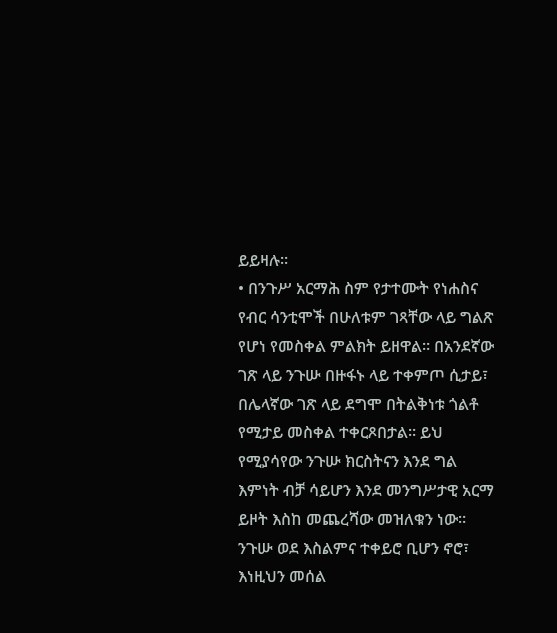ይይዛሉ።
• በንጉሥ አርማሕ ስም የታተሙት የነሐስና የብር ሳንቲሞች በሁለቱም ገጻቸው ላይ ግልጽ የሆነ የመስቀል ምልክት ይዘዋል። በአንደኛው ገጽ ላይ ንጉሡ በዙፋኑ ላይ ተቀምጦ ሲታይ፣ በሌላኛው ገጽ ላይ ደግሞ በትልቅነቱ ጎልቶ የሚታይ መስቀል ተቀርጾበታል። ይህ የሚያሳየው ንጉሡ ክርስትናን እንደ ግል እምነት ብቻ ሳይሆን እንደ መንግሥታዊ አርማ ይዞት እስከ መጨረሻው መዝለቁን ነው። ንጉሡ ወደ እስልምና ተቀይሮ ቢሆን ኖሮ፣ እነዚህን መሰል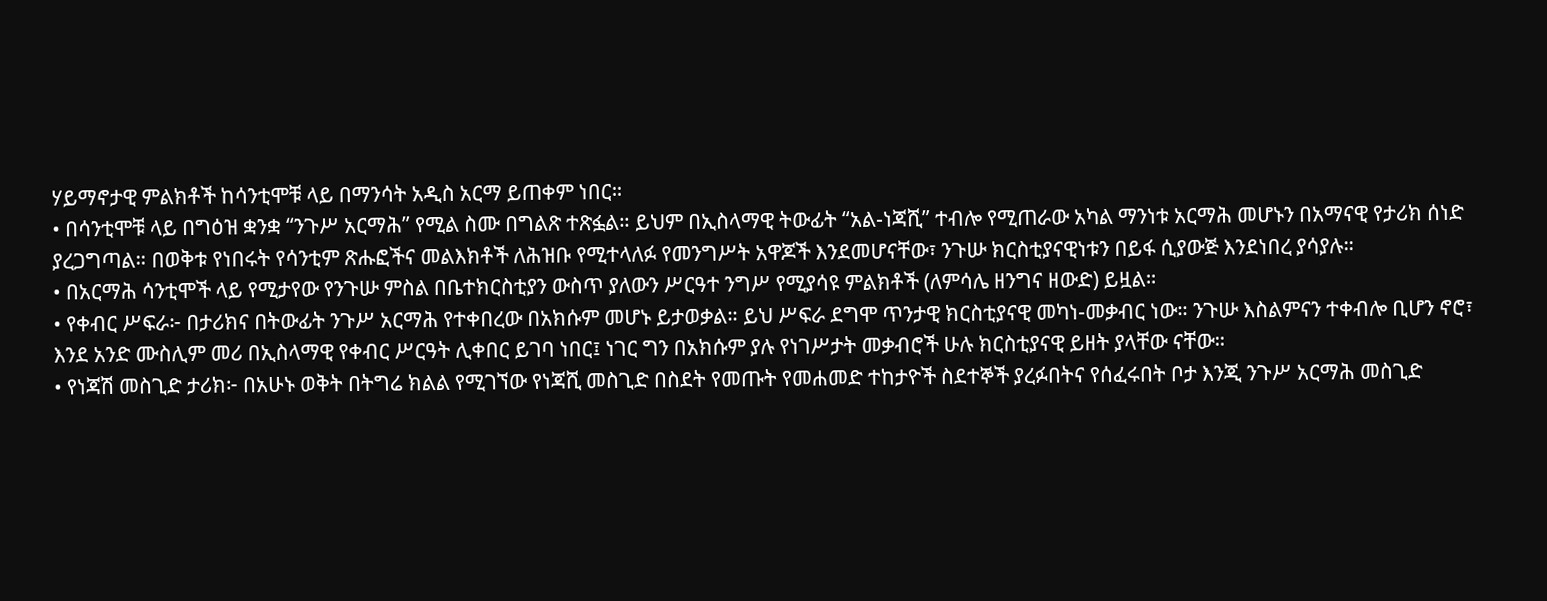ሃይማኖታዊ ምልክቶች ከሳንቲሞቹ ላይ በማንሳት አዲስ አርማ ይጠቀም ነበር።
• በሳንቲሞቹ ላይ በግዕዝ ቋንቋ “ንጉሥ አርማሕ” የሚል ስሙ በግልጽ ተጽፏል። ይህም በኢስላማዊ ትውፊት “አል-ነጃሺ” ተብሎ የሚጠራው አካል ማንነቱ አርማሕ መሆኑን በአማናዊ የታሪክ ሰነድ ያረጋግጣል። በወቅቱ የነበሩት የሳንቲም ጽሑፎችና መልእክቶች ለሕዝቡ የሚተላለፉ የመንግሥት አዋጆች እንደመሆናቸው፣ ንጉሡ ክርስቲያናዊነቱን በይፋ ሲያውጅ እንደነበረ ያሳያሉ።
• በአርማሕ ሳንቲሞች ላይ የሚታየው የንጉሡ ምስል በቤተክርስቲያን ውስጥ ያለውን ሥርዓተ ንግሥ የሚያሳዩ ምልክቶች (ለምሳሌ ዘንግና ዘውድ) ይዟል።
• የቀብር ሥፍራ፦ በታሪክና በትውፊት ንጉሥ አርማሕ የተቀበረው በአክሱም መሆኑ ይታወቃል። ይህ ሥፍራ ደግሞ ጥንታዊ ክርስቲያናዊ መካነ-መቃብር ነው። ንጉሡ እስልምናን ተቀብሎ ቢሆን ኖሮ፣ እንደ አንድ ሙስሊም መሪ በኢስላማዊ የቀብር ሥርዓት ሊቀበር ይገባ ነበር፤ ነገር ግን በአክሱም ያሉ የነገሥታት መቃብሮች ሁሉ ክርስቲያናዊ ይዘት ያላቸው ናቸው።
• የነጃሽ መስጊድ ታሪክ፦ በአሁኑ ወቅት በትግሬ ክልል የሚገኘው የነጃሺ መስጊድ በስደት የመጡት የመሐመድ ተከታዮች ስደተኞች ያረፉበትና የሰፈሩበት ቦታ እንጂ ንጉሥ አርማሕ መስጊድ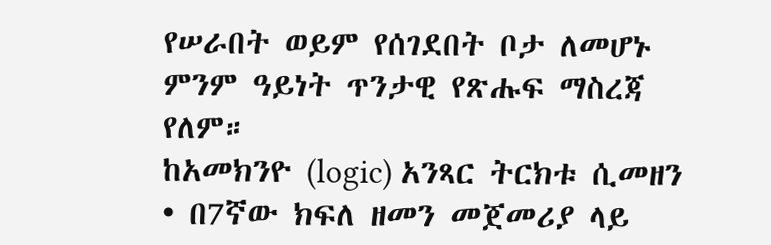የሠራበት ወይም የሰገደበት ቦታ ለመሆኑ ምንም ዓይነት ጥንታዊ የጽሑፍ ማስረጃ የለም።
ከአመክንዮ (logic) አንጻር ትርክቱ ሲመዘን
• በ7ኛው ክፍለ ዘመን መጀመሪያ ላይ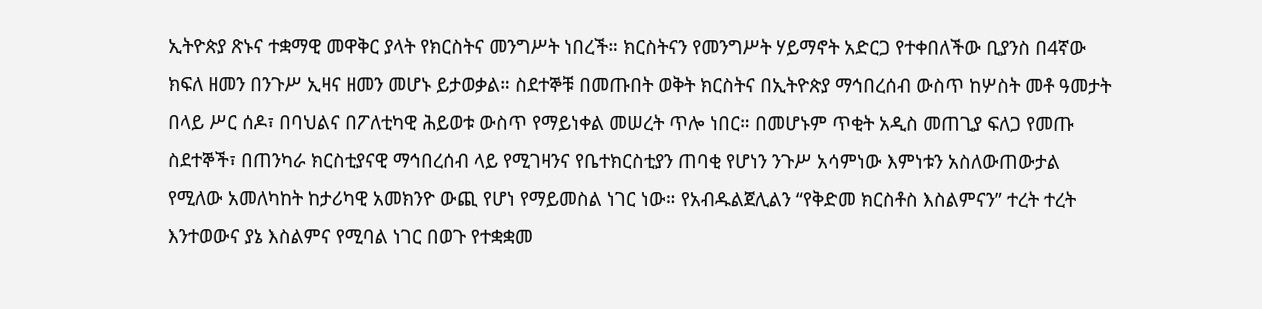ኢትዮጵያ ጽኑና ተቋማዊ መዋቅር ያላት የክርስትና መንግሥት ነበረች። ክርስትናን የመንግሥት ሃይማኖት አድርጋ የተቀበለችው ቢያንስ በ4ኛው ክፍለ ዘመን በንጉሥ ኢዛና ዘመን መሆኑ ይታወቃል። ስደተኞቹ በመጡበት ወቅት ክርስትና በኢትዮጵያ ማኅበረሰብ ውስጥ ከሦስት መቶ ዓመታት በላይ ሥር ሰዶ፣ በባህልና በፖለቲካዊ ሕይወቱ ውስጥ የማይነቀል መሠረት ጥሎ ነበር። በመሆኑም ጥቂት አዲስ መጠጊያ ፍለጋ የመጡ ስደተኞች፣ በጠንካራ ክርስቲያናዊ ማኅበረሰብ ላይ የሚገዛንና የቤተክርስቲያን ጠባቂ የሆነን ንጉሥ አሳምነው እምነቱን አስለውጠውታል የሚለው አመለካከት ከታሪካዊ አመክንዮ ውጪ የሆነ የማይመስል ነገር ነው። የአብዱልጀሊልን “የቅድመ ክርስቶስ እስልምናን” ተረት ተረት እንተወውና ያኔ እስልምና የሚባል ነገር በወጉ የተቋቋመ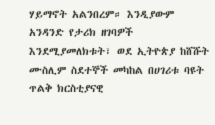ሃይማኖት አልንበረም። እንዲያውም አንዳንድ የታሪክ ዘገባዎች እንደሚያመለክቱት፣ ወደ ኢትዮጵያ ከሸሹት ሙስሊም ስደተኞች መካከል በሀገሪቱ ባዩት ጥልቅ ክርስቲያናዊ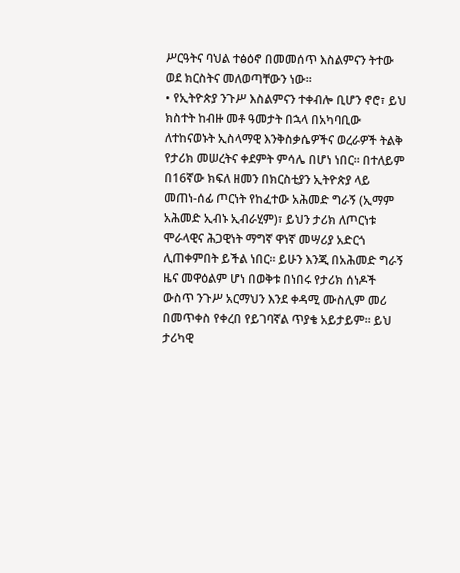ሥርዓትና ባህል ተፅዕኖ በመመሰጥ እስልምናን ትተው ወደ ክርስትና መለወጣቸውን ነው።
• የኢትዮጵያ ንጉሥ እስልምናን ተቀብሎ ቢሆን ኖሮ፣ ይህ ክስተት ከብዙ መቶ ዓመታት በኋላ በአካባቢው ለተከናወኑት ኢስላማዊ እንቅስቃሴዎችና ወረራዎች ትልቅ የታሪክ መሠረትና ቀደምት ምሳሌ በሆነ ነበር። በተለይም በ16ኛው ክፍለ ዘመን በክርስቲያን ኢትዮጵያ ላይ መጠነ-ሰፊ ጦርነት የከፈተው አሕመድ ግራኝ (ኢማም አሕመድ ኢብኑ ኢብራሂም)፣ ይህን ታሪክ ለጦርነቱ ሞራላዊና ሕጋዊነት ማግኛ ዋነኛ መሣሪያ አድርጎ ሊጠቀምበት ይችል ነበር። ይሁን እንጂ በአሕመድ ግራኝ ዜና መዋዕልም ሆነ በወቅቱ በነበሩ የታሪክ ሰነዶች ውስጥ ንጉሥ አርማህን እንደ ቀዳሚ ሙስሊም መሪ በመጥቀስ የቀረበ የይገባኛል ጥያቄ አይታይም። ይህ ታሪካዊ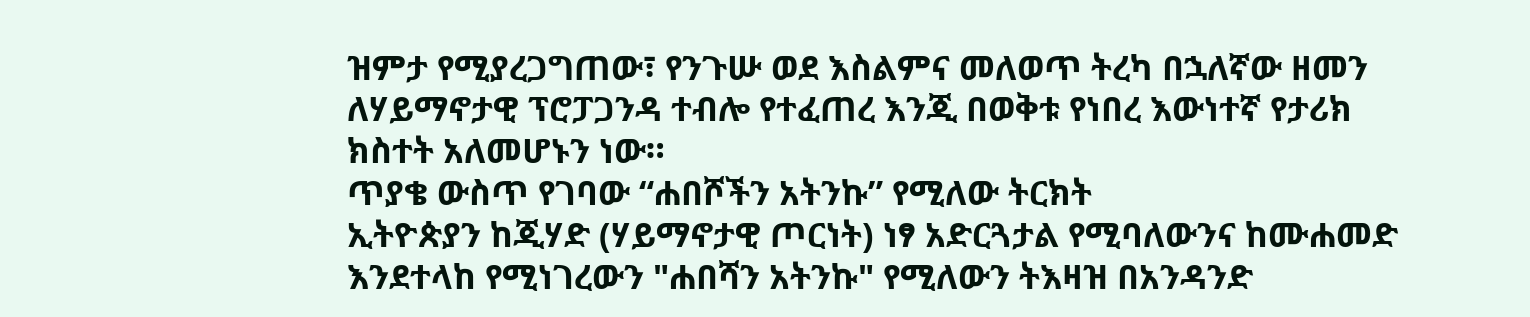ዝምታ የሚያረጋግጠው፣ የንጉሡ ወደ እስልምና መለወጥ ትረካ በኋለኛው ዘመን ለሃይማኖታዊ ፕሮፓጋንዳ ተብሎ የተፈጠረ እንጂ በወቅቱ የነበረ እውነተኛ የታሪክ ክስተት አለመሆኑን ነው።
ጥያቄ ውስጥ የገባው “ሐበሾችን አትንኩ” የሚለው ትርክት
ኢትዮጵያን ከጂሃድ (ሃይማኖታዊ ጦርነት) ነፃ አድርጓታል የሚባለውንና ከሙሐመድ እንደተላከ የሚነገረውን "ሐበሻን አትንኩ" የሚለውን ትእዛዝ በአንዳንድ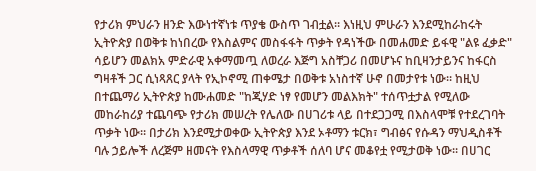የታሪክ ምህራን ዘንድ እውነተኛነቱ ጥያቄ ውስጥ ገብቷል። እነዚህ ምሁራን እንደሚከራከሩት ኢትዮጵያ በወቅቱ ከነበረው የእስልምና መስፋፋት ጥቃት የዳነችው በመሐመድ ይፋዊ "ልዩ ፈቃድ" ሳይሆን መልክአ ምድራዊ አቀማመጧ ለወረራ እጅግ አስቸጋሪ በመሆኑና ከቢዛንታይንና ከፋርስ ግዛቶች ጋር ሲነጻጸር ያላት የኢኮኖሚ ጠቀሜታ በወቅቱ አነስተኛ ሁኖ በመታየቱ ነው። ከዚህ በተጨማሪ ኢትዮጵያ ከሙሐመድ "ከጂሃድ ነፃ የመሆን መልእክት" ተሰጥቷታል የሚለው መከራከሪያ ተጨባጭ የታሪክ መሠረት የሌለው በሀገሪቱ ላይ በተደጋጋሚ በእስላሞቹ የተደረገባት ጥቃት ነው። በታሪክ እንደሚታወቀው ኢትዮጵያ እንደ ኦቶማን ቱርክ፣ ግብፅና የሱዳን ማህዲስቶች ባሉ ኃይሎች ለረጅም ዘመናት የእስላማዊ ጥቃቶች ሰለባ ሆና መቆየቷ የሚታወቅ ነው። በሀገር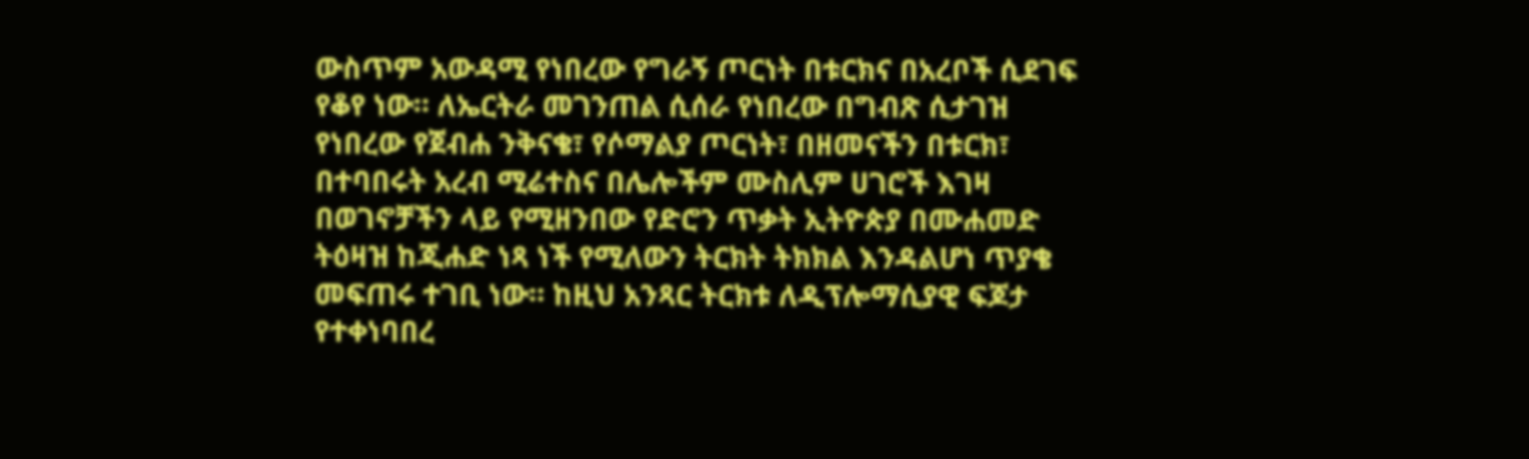ውስጥም አውዳሚ የነበረው የግራኝ ጦርነት በቱርክና በአረቦች ሲደገፍ የቆየ ነው። ለኤርትራ መገንጠል ሲሰራ የነበረው በግብጽ ሲታገዝ የነበረው የጀብሐ ንቅናቄ፣ የሶማልያ ጦርነት፣ በዘመናችን በቱርክ፣ በተባበሩት አረብ ሚሬተስና በሌሎችም ሙስሊም ሀገሮች እገዛ በወገኖቻችን ላይ የሚዘንበው የድሮን ጥቃት ኢትዮጵያ በሙሐመድ ትዕዛዝ ከጂሐድ ነጻ ነች የሚለውን ትርክት ትክክል እንዳልሆነ ጥያቄ መፍጠሩ ተገቢ ነው። ከዚህ አንጻር ትርክቱ ለዲፕሎማሲያዊ ፍጆታ የተቀነባበረ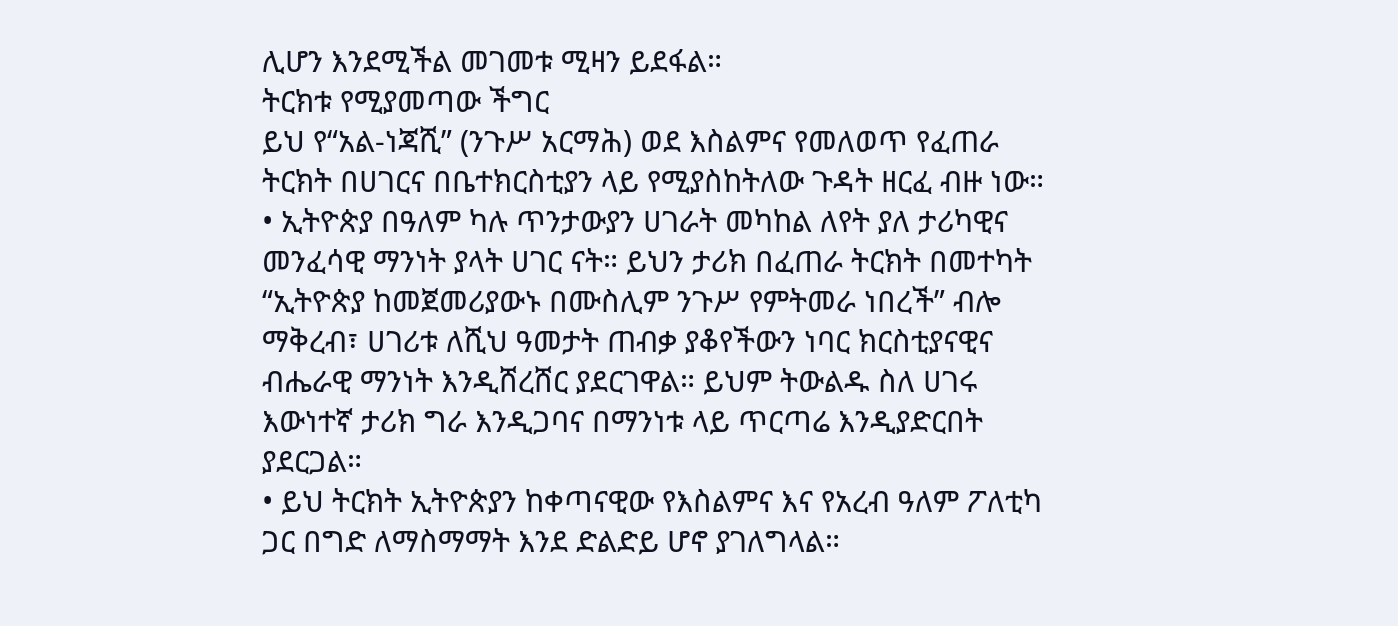ሊሆን እንደሚችል መገመቱ ሚዛን ይደፋል።
ትርክቱ የሚያመጣው ችግር
ይህ የ“አል-ነጃሺ” (ንጉሥ አርማሕ) ወደ እስልምና የመለወጥ የፈጠራ ትርክት በሀገርና በቤተክርስቲያን ላይ የሚያስከትለው ጉዳት ዘርፈ ብዙ ነው።
• ኢትዮጵያ በዓለም ካሉ ጥንታውያን ሀገራት መካከል ለየት ያለ ታሪካዊና መንፈሳዊ ማንነት ያላት ሀገር ናት። ይህን ታሪክ በፈጠራ ትርክት በመተካት “ኢትዮጵያ ከመጀመሪያውኑ በሙስሊም ንጉሥ የምትመራ ነበረች” ብሎ ማቅረብ፣ ሀገሪቱ ለሺህ ዓመታት ጠብቃ ያቆየችውን ነባር ክርስቲያናዊና ብሔራዊ ማንነት እንዲሸረሸር ያደርገዋል። ይህም ትውልዱ ስለ ሀገሩ እውነተኛ ታሪክ ግራ እንዲጋባና በማንነቱ ላይ ጥርጣሬ እንዲያድርበት ያደርጋል።
• ይህ ትርክት ኢትዮጵያን ከቀጣናዊው የእስልምና እና የአረብ ዓለም ፖለቲካ ጋር በግድ ለማስማማት እንደ ድልድይ ሆኖ ያገለግላል።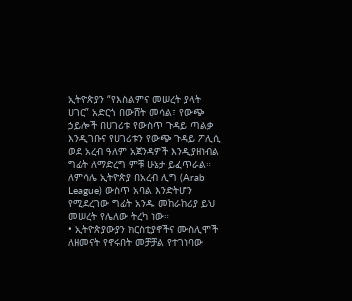ኢትዮጵያን “የእስልምና መሠረት ያላት ሀገር” አድርጎ በውሸት መሳል፣ የውጭ ኃይሎች በሀገሪቱ የውስጥ ጉዳይ ጣልቃ እንዲገቡና የሀገሪቱን የውጭ ጉዳይ ፖሊሲ ወደ አረብ ዓለም አጀንዳዎች እንዲያዘነብል ግፊት ለማድረግ ምቹ ሁኔታ ይፈጥራል። ለምሳሌ ኢትዮጵያ በአረብ ሊግ (Arab League) ውስጥ አባል እንድትሆን የሚደረገው ግፊት አንዱ መከራከሪያ ይህ መሠረት የሌለው ትረካ ነው።
• ኢትዮጵያውያን ክርስቲያኖችና ሙስሊሞች ለዘመናት የኖሩበት መቻቻል የተገነባው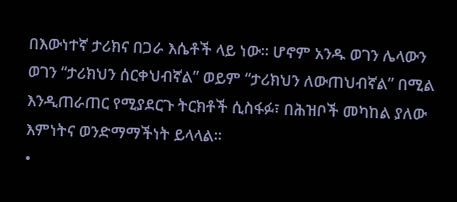በእውነተኛ ታሪክና በጋራ እሴቶች ላይ ነው። ሆኖም አንዱ ወገን ሌላውን ወገን “ታሪክህን ሰርቀህብኛል” ወይም “ታሪክህን ለውጠህብኛል” በሚል እንዲጠራጠር የሚያደርጉ ትርክቶች ሲስፋፉ፣ በሕዝቦች መካከል ያለው እምነትና ወንድማማችነት ይላላል።
•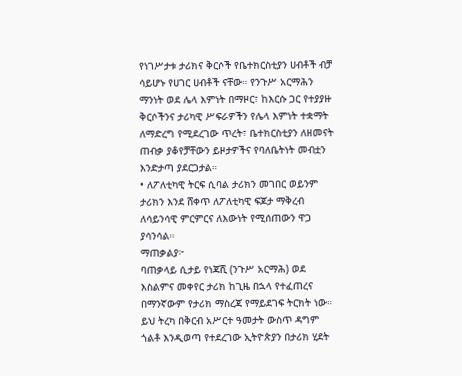የነገሥታቱ ታሪክና ቅርሶች የቤተክርስቲያን ሀብቶች ብቻ ሳይሆኑ የሀገር ሀብቶች ናቸው። የንጉሥ አርማሕን ማንነት ወደ ሌላ እምነት በማዞር፣ ከእርሱ ጋር የተያያዙ ቅርሶችንና ታሪካዊ ሥፍራዎችን የሌላ እምነት ተቋማት ለማድረግ የሚደረገው ጥረት፣ ቤተክርስቲያን ለዘመናት ጠብቃ ያቆየቻቸውን ይዞታዎችና የባለቤትነት መብቷን እንድታጣ ያደርጋታል።
• ለፖለቲካዊ ትርፍ ሲባል ታሪክን መገበር ወይንም ታሪክን እንደ ሸቀጥ ለፖለቲካዊ ፍጆታ ማቅረብ ለሳይንሳዊ ምርምርና ለእውነት የሚሰጠውን ዋጋ ያሳንሳል።
ማጠቃልያ፦
ባጠቃላይ ሲታይ የነጃሺ (ንጉሥ አርማሕ) ወደ እስልምና መቀየር ታሪክ ከጊዜ በኋላ የተፈጠረና በማንኛውም የታሪክ ማስረጃ የማይደገፍ ትርክት ነው። ይህ ትረካ በቅርብ አሥርተ ዓመታት ውስጥ ዳግም ጎልቶ እንዲወጣ የተደረገው ኢትዮጵያን በታሪክ ሂደት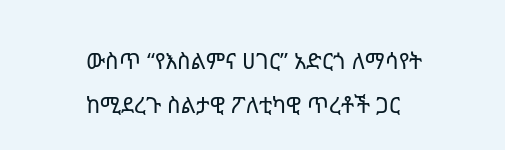ውስጥ “የእስልምና ሀገር” አድርጎ ለማሳየት ከሚደረጉ ስልታዊ ፖለቲካዊ ጥረቶች ጋር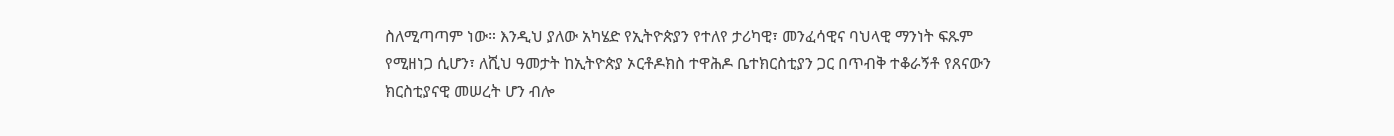ስለሚጣጣም ነው። እንዲህ ያለው አካሄድ የኢትዮጵያን የተለየ ታሪካዊ፣ መንፈሳዊና ባህላዊ ማንነት ፍጹም የሚዘነጋ ሲሆን፣ ለሺህ ዓመታት ከኢትዮጵያ ኦርቶዶክስ ተዋሕዶ ቤተክርስቲያን ጋር በጥብቅ ተቆራኝቶ የጸናውን ክርስቲያናዊ መሠረት ሆን ብሎ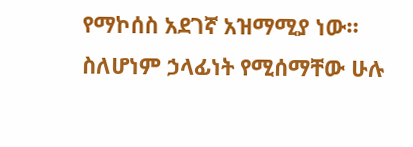የማኮሰስ አደገኛ አዝማሚያ ነው። ስለሆነም ኃላፊነት የሚሰማቸው ሁሉ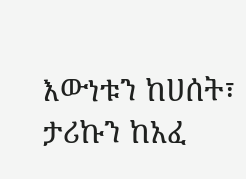እውነቱን ከሀሰት፣ ታሪኩን ከአፈ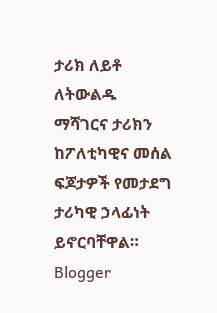ታሪክ ለይቶ ለትውልዱ ማሻገርና ታሪክን ከፖለቲካዊና መሰል ፍጆታዎች የመታደግ ታሪካዊ ኃላፊነት ይኖርባቸዋል።
Blogger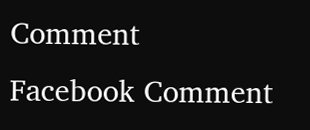Comment
Facebook Comment